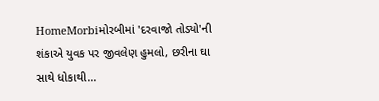HomeMorbiમોરબીમાં 'દરવાજો તોડ્યો'ની શંકાએ યુવક પર જીવલેણ હુમલો, છરીના ઘા સાથે ધોકાથી...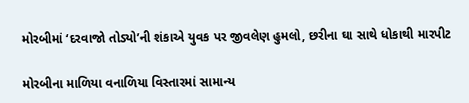મોરબીમાં ‘દરવાજો તોડ્યો’ની શંકાએ યુવક પર જીવલેણ હુમલો, છરીના ઘા સાથે ધોકાથી મારપીટ

મોરબીના માળિયા વનાળિયા વિસ્તારમાં સામાન્ય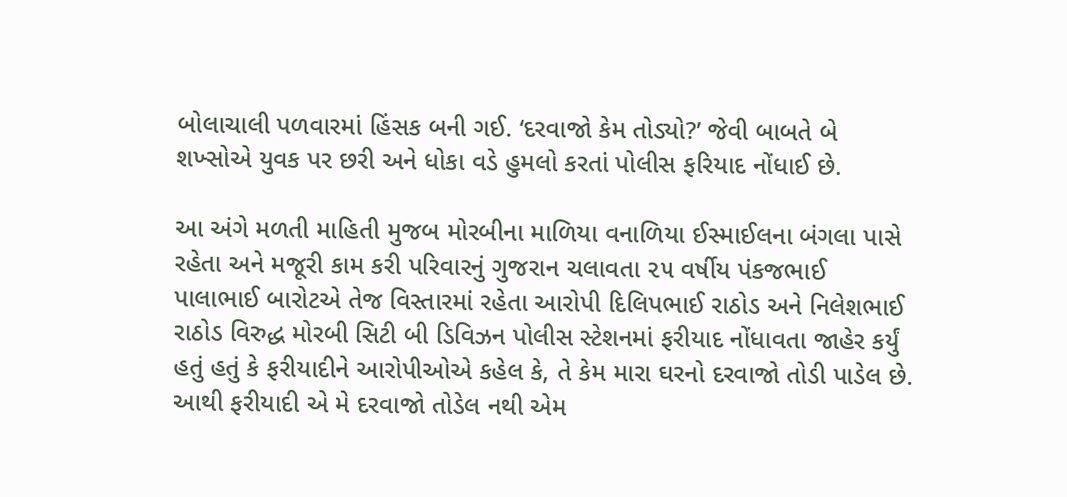બોલાચાલી પળવારમાં હિંસક બની ગઈ. ‘દરવાજો કેમ તોડ્યો?’ જેવી બાબતે બે શખ્સોએ યુવક પર છરી અને ધોકા વડે હુમલો કરતાં પોલીસ ફરિયાદ નોંધાઈ છે.

આ અંગે મળતી માહિતી મુજબ મોરબીના માળિયા વનાળિયા ઈસ્માઈલના બંગલા પાસે રહેતા અને મજૂરી કામ કરી પરિવારનું ગુજરાન ચલાવતા ૨૫ વર્ષીય પંકજભાઈ પાલાભાઈ બારોટએ તેજ વિસ્તારમાં રહેતા આરોપી દિલિપભાઈ રાઠોડ અને નિલેશભાઈ રાઠોડ વિરુદ્ધ મોરબી સિટી બી ડિવિઝન પોલીસ સ્ટેશનમાં ફરીયાદ નોંધાવતા જાહેર કર્યું હતું હતું કે ફરીયાદીને આરોપીઓએ કહેલ કે, તે કેમ મારા ઘરનો દરવાજો તોડી પાડેલ છે. આથી ફરીયાદી એ મે દરવાજો તોડેલ નથી એમ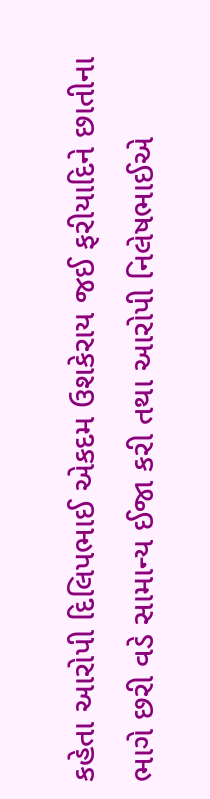કહેતા આરોપી દિલિપભાઈ એકદમ ઉશકેરાય જઈ ફરીયાદિને છાતીના ભાગે છરી વડે સામાન્ય ઈજા કરી તથા આરોપી નિલેષભાઈએ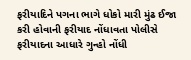ફરીયાદિને પગના ભાગે ધોકો મારી મુંઢ ઈજા કરી હોવાની ફરીયાદ નોંધાવતા પોલીસે ફરીયાદના આધારે ગુન્હો નોંધી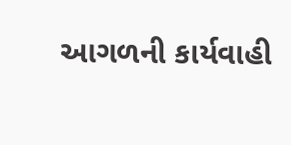આગળની કાર્યવાહી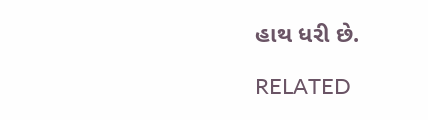હાથ ધરી છે.

RELATED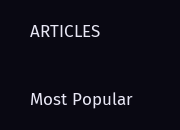ARTICLES

Most Popular